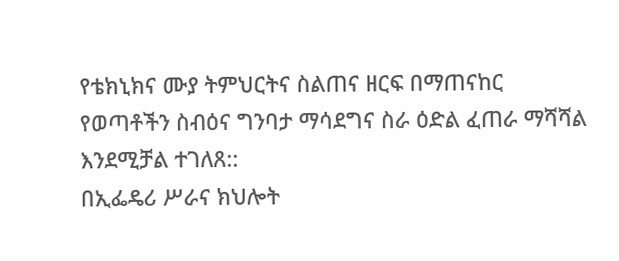የቴክኒክና ሙያ ትምህርትና ስልጠና ዘርፍ በማጠናከር የወጣቶችን ስብዕና ግንባታ ማሳደግና ስራ ዕድል ፈጠራ ማሻሻል እንደሚቻል ተገለጸ::
በኢፌዴሪ ሥራና ክህሎት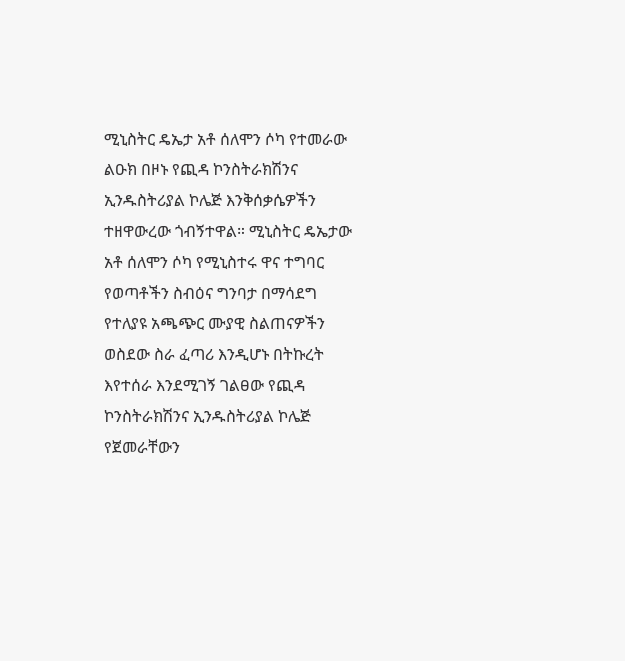ሚኒስትር ዴኤታ አቶ ሰለሞን ሶካ የተመራው ልዑክ በዞኑ የጪዳ ኮንስትራክሽንና ኢንዱስትሪያል ኮሌጅ እንቅሰቃሴዎችን ተዘዋውረው ጎብኝተዋል። ሚኒስትር ዴኤታው አቶ ሰለሞን ሶካ የሚኒስተሩ ዋና ተግባር የወጣቶችን ስብዕና ግንባታ በማሳደግ የተለያዩ አጫጭር ሙያዊ ስልጠናዎችን ወስደው ስራ ፈጣሪ እንዲሆኑ በትኩረት እየተሰራ እንደሚገኝ ገልፀው የጪዳ ኮንስትራክሽንና ኢንዱስትሪያል ኮሌጅ የጀመራቸውን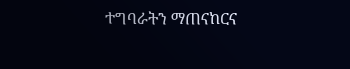ተግባራትን ማጠናከርና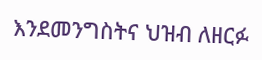እንደመንግስትና ህዝብ ለዘርፉ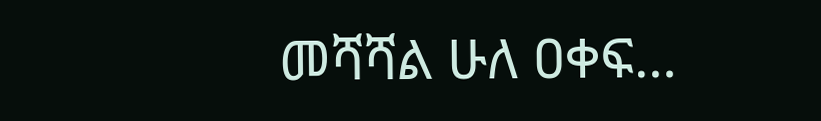መሻሻል ሁለ ዐቀፍ…